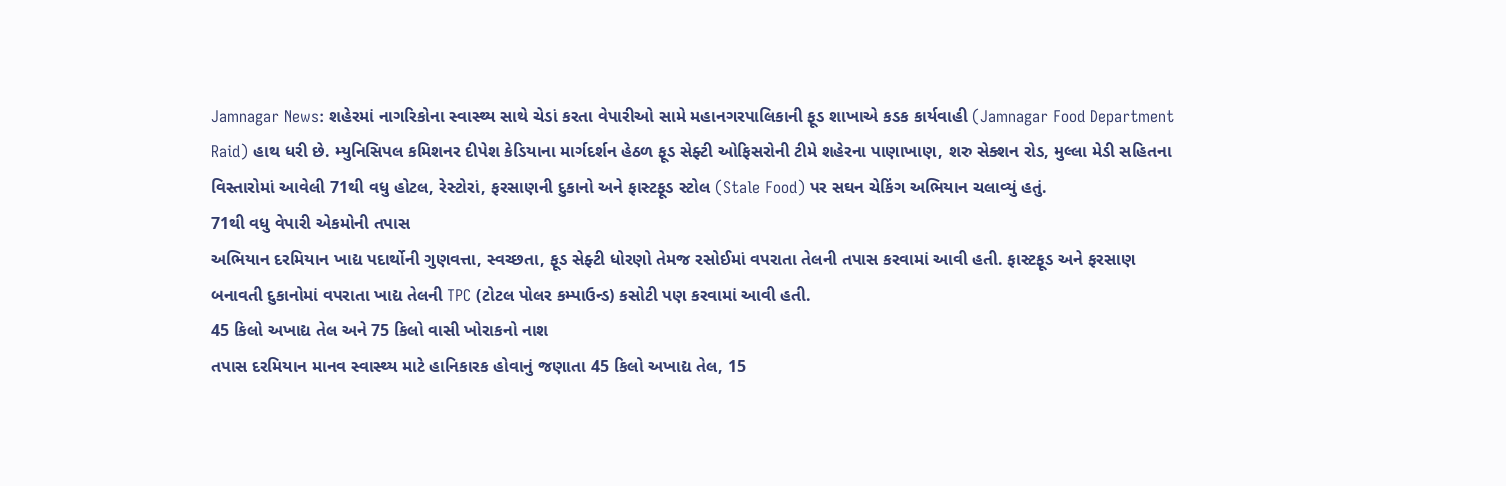Jamnagar News: શહેરમાં નાગરિકોના સ્વાસ્થ્ય સાથે ચેડાં કરતા વેપારીઓ સામે મહાનગરપાલિકાની ફૂડ શાખાએ કડક કાર્યવાહી (Jamnagar Food Department Raid) હાથ ધરી છે. મ્યુનિસિપલ કમિશનર દીપેશ કેડિયાના માર્ગદર્શન હેઠળ ફૂડ સેફ્ટી ઓફિસરોની ટીમે શહેરના પાણાખાણ, શરુ સેક્શન રોડ, મુલ્લા મેડી સહિતના વિસ્તારોમાં આવેલી 71થી વધુ હોટલ, રેસ્ટોરાં, ફરસાણની દુકાનો અને ફાસ્ટફૂડ સ્ટોલ (Stale Food) પર સઘન ચેકિંગ અભિયાન ચલાવ્યું હતું.
71થી વધુ વેપારી એકમોની તપાસ
અભિયાન દરમિયાન ખાદ્ય પદાર્થોની ગુણવત્તા, સ્વચ્છતા, ફૂડ સેફ્ટી ધોરણો તેમજ રસોઈમાં વપરાતા તેલની તપાસ કરવામાં આવી હતી. ફાસ્ટફૂડ અને ફરસાણ બનાવતી દુકાનોમાં વપરાતા ખાદ્ય તેલની TPC (ટોટલ પોલર કમ્પાઉન્ડ) કસોટી પણ કરવામાં આવી હતી.
45 કિલો અખાદ્ય તેલ અને 75 કિલો વાસી ખોરાકનો નાશ
તપાસ દરમિયાન માનવ સ્વાસ્થ્ય માટે હાનિકારક હોવાનું જણાતા 45 કિલો અખાદ્ય તેલ, 15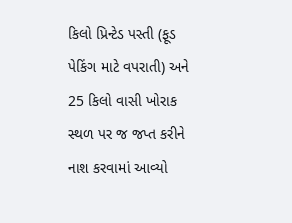કિલો પ્રિન્ટેડ પસ્તી (ફૂડ પેકિંગ માટે વપરાતી) અને 25 કિલો વાસી ખોરાક સ્થળ પર જ જપ્ત કરીને નાશ કરવામાં આવ્યો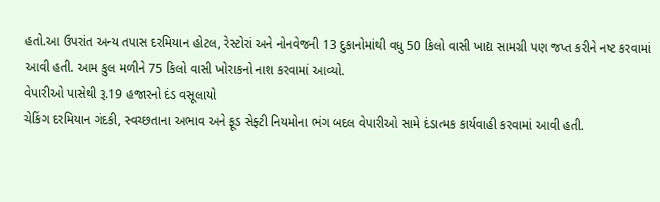હતો.આ ઉપરાંત અન્ય તપાસ દરમિયાન હોટલ, રેસ્ટોરાં અને નોનવેજની 13 દુકાનોમાંથી વધુ 50 કિલો વાસી ખાદ્ય સામગ્રી પણ જપ્ત કરીને નષ્ટ કરવામાં આવી હતી. આમ કુલ મળીને 75 કિલો વાસી ખોરાકનો નાશ કરવામાં આવ્યો.
વેપારીઓ પાસેથી રૂ.19 હજારનો દંડ વસૂલાયો
ચેકિંગ દરમિયાન ગંદકી, સ્વચ્છતાના અભાવ અને ફૂડ સેફ્ટી નિયમોના ભંગ બદલ વેપારીઓ સામે દંડાત્મક કાર્યવાહી કરવામાં આવી હતી.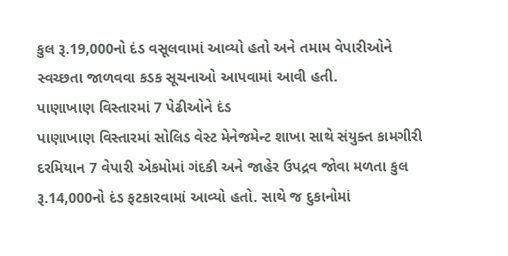કુલ રૂ.19,000નો દંડ વસૂલવામાં આવ્યો હતો અને તમામ વેપારીઓને સ્વચ્છતા જાળવવા કડક સૂચનાઓ આપવામાં આવી હતી.
પાણાખાણ વિસ્તારમાં 7 પેઢીઓને દંડ
પાણાખાણ વિસ્તારમાં સોલિડ વેસ્ટ મેનેજમેન્ટ શાખા સાથે સંયુક્ત કામગીરી દરમિયાન 7 વેપારી એકમોમાં ગંદકી અને જાહેર ઉપદ્રવ જોવા મળતા કુલ રૂ.14,000નો દંડ ફટકારવામાં આવ્યો હતો. સાથે જ દુકાનોમાં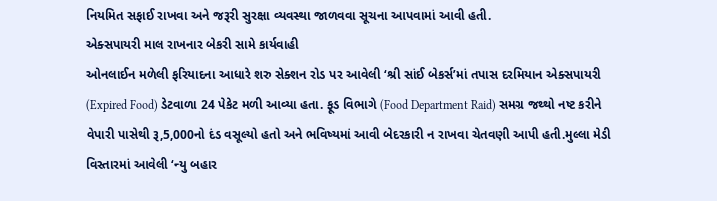નિયમિત સફાઈ રાખવા અને જરૂરી સુરક્ષા વ્યવસ્થા જાળવવા સૂચના આપવામાં આવી હતી.
એક્સપાયરી માલ રાખનાર બેકરી સામે કાર્યવાહી
ઓનલાઈન મળેલી ફરિયાદના આધારે શરુ સેક્શન રોડ પર આવેલી ‘શ્રી સાંઈ બેકર્સ’માં તપાસ દરમિયાન એક્સપાયરી (Expired Food) ડેટવાળા 24 પેકેટ મળી આવ્યા હતા. ફૂડ વિભાગે (Food Department Raid) સમગ્ર જથ્થો નષ્ટ કરીને વેપારી પાસેથી રૂ,5,000નો દંડ વસૂલ્યો હતો અને ભવિષ્યમાં આવી બેદરકારી ન રાખવા ચેતવણી આપી હતી.મુલ્લા મેડી વિસ્તારમાં આવેલી ‘ન્યુ બહાર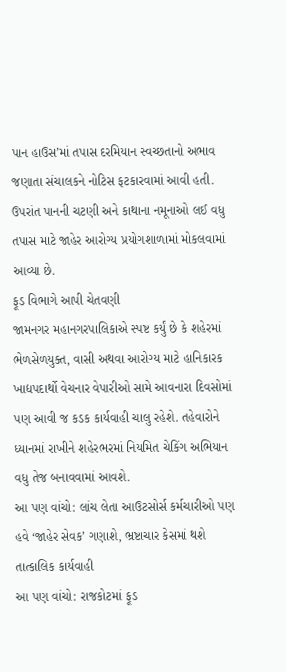પાન હાઉસ’માં તપાસ દરમિયાન સ્વચ્છતાનો અભાવ જણાતા સંચાલકને નોટિસ ફટકારવામાં આવી હતી. ઉપરાંત પાનની ચટણી અને કાથાના નમૂનાઓ લઈ વધુ તપાસ માટે જાહેર આરોગ્ય પ્રયોગશાળામાં મોકલવામાં આવ્યા છે.
ફૂડ વિભાગે આપી ચેતવણી
જામનગર મહાનગરપાલિકાએ સ્પષ્ટ કર્યું છે કે શહેરમાં ભેળસેળયુક્ત, વાસી અથવા આરોગ્ય માટે હાનિકારક ખાદ્યપદાર્થો વેચનાર વેપારીઓ સામે આવનારા દિવસોમાં પણ આવી જ કડક કાર્યવાહી ચાલુ રહેશે. તહેવારોને ધ્યાનમાં રાખીને શહેરભરમાં નિયમિત ચેકિંગ અભિયાન વધુ તેજ બનાવવામાં આવશે.
આ પણ વાંચો: લાંચ લેતા આઉટસોર્સ કર્મચારીઓ પણ હવે ‘જાહેર સેવક’ ગણાશે, ભ્રષ્ટાચાર કેસમાં થશે તાત્કાલિક કાર્યવાહી
આ પણ વાંચો: રાજકોટમાં ફૂડ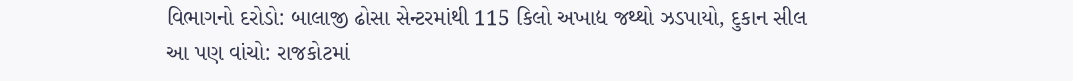વિભાગનો દરોડો: બાલાજી ઢોસા સેન્ટરમાંથી 115 કિલો અખાદ્ય જથ્થો ઝડપાયો, દુકાન સીલ
આ પણ વાંચો: રાજકોટમાં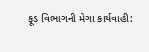ફૂડ વિભાગની મેગા કાર્યવાહી: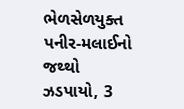ભેળસેળયુક્ત પનીર-મલાઈનો જથ્થો ઝડપાયો, 3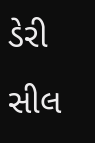ડેરી સીલ